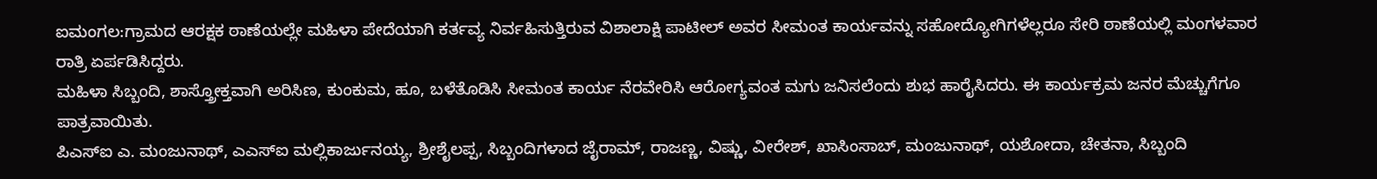ಐಮಂಗಲ:ಗ್ರಾಮದ ಆರಕ್ಷಕ ಠಾಣೆಯಲ್ಲೇ ಮಹಿಳಾ ಪೇದೆಯಾಗಿ ಕರ್ತವ್ಯ ನಿರ್ವಹಿಸುತ್ತಿರುವ ವಿಶಾಲಾಕ್ಷಿ ಪಾಟೀಲ್ ಅವರ ಸೀಮಂತ ಕಾರ್ಯವನ್ನು ಸಹೋದ್ಯೋಗಿಗಳೆಲ್ಲರೂ ಸೇರಿ ಠಾಣೆಯಲ್ಲಿ ಮಂಗಳವಾರ ರಾತ್ರಿ ಏರ್ಪಡಿಸಿದ್ದರು.
ಮಹಿಳಾ ಸಿಬ್ಬಂದಿ, ಶಾಸ್ತ್ರೋಕ್ತವಾಗಿ ಅರಿಸಿಣ, ಕುಂಕುಮ, ಹೂ, ಬಳೆತೊಡಿಸಿ ಸೀಮಂತ ಕಾರ್ಯ ನೆರವೇರಿಸಿ ಆರೋಗ್ಯವಂತ ಮಗು ಜನಿಸಲೆಂದು ಶುಭ ಹಾರೈಸಿದರು. ಈ ಕಾರ್ಯಕ್ರಮ ಜನರ ಮೆಚ್ಚುಗೆಗೂ ಪಾತ್ರವಾಯಿತು.
ಪಿಎಸ್‌ಐ ಎ. ಮಂಜುನಾಥ್, ಎಎಸ್‌ಐ ಮಲ್ಲಿಕಾರ್ಜುನಯ್ಯ, ಶ್ರೀಶೈಲಪ್ಪ, ಸಿಬ್ಬಂದಿಗಳಾದ ಜೈರಾಮ್, ರಾಜಣ್ಣ, ವಿಷ್ಣು, ವೀರೇಶ್, ಖಾಸಿಂಸಾಬ್, ಮಂಜುನಾಥ್, ಯಶೋದಾ, ಚೇತನಾ, ಸಿಬ್ಬಂದಿ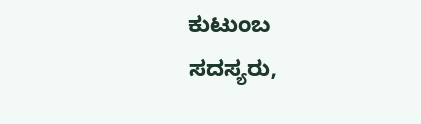ಕುಟುಂಬ ಸದಸ್ಯರು,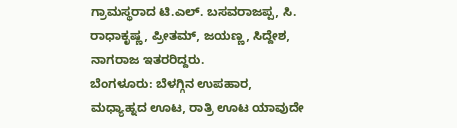ಗ್ರಾಮಸ್ಥರಾದ ಟಿ.ಎಲ್. ಬಸವರಾಜಪ್ಪ, ಸಿ. ರಾಧಾಕೃಷ್ಣ, ಪ್ರೀತಮ್, ಜಯಣ್ಣ, ಸಿದ್ದೇಶ, ನಾಗರಾಜ ಇತರರಿದ್ದರು.
ಬೆಂಗಳೂರು: ಬೆಳಗ್ಗಿನ ಉಪಹಾರ, ಮಧ್ಯಾಹ್ನದ ಊಟ, ರಾತ್ರಿ ಊಟ ಯಾವುದೇ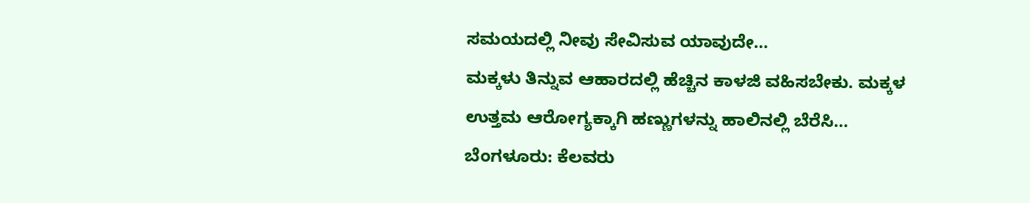ಸಮಯದಲ್ಲಿ ನೀವು ಸೇವಿಸುವ ಯಾವುದೇ…
ಮಕ್ಕಳು ತಿನ್ನುವ ಆಹಾರದಲ್ಲಿ ಹೆಚ್ಚಿನ ಕಾಳಜಿ ವಹಿಸಬೇಕು. ಮಕ್ಕಳ ಉತ್ತಮ ಆರೋಗ್ಯಕ್ಕಾಗಿ ಹಣ್ಣುಗಳನ್ನು ಹಾಲಿನಲ್ಲಿ ಬೆರೆಸಿ…
ಬೆಂಗಳೂರು: ಕೆಲವರು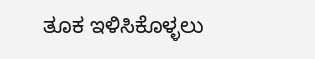ತೂಕ ಇಳಿಸಿಕೊಳ್ಳಲು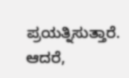ಪ್ರಯತ್ನಿಸುತ್ತಾರೆ. ಆದರೆ,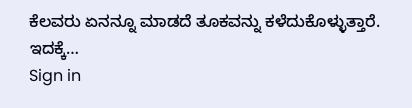ಕೆಲವರು ಏನನ್ನೂ ಮಾಡದೆ ತೂಕವನ್ನು ಕಳೆದುಕೊಳ್ಳುತ್ತಾರೆ. ಇದಕ್ಕೆ…
Sign in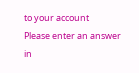to your account
Please enter an answer in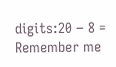digits:20 − 8 =
Remember me